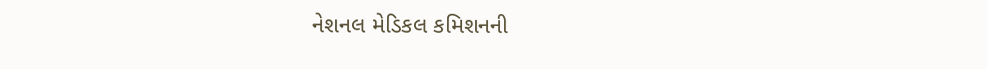નેશનલ મેડિકલ કમિશનની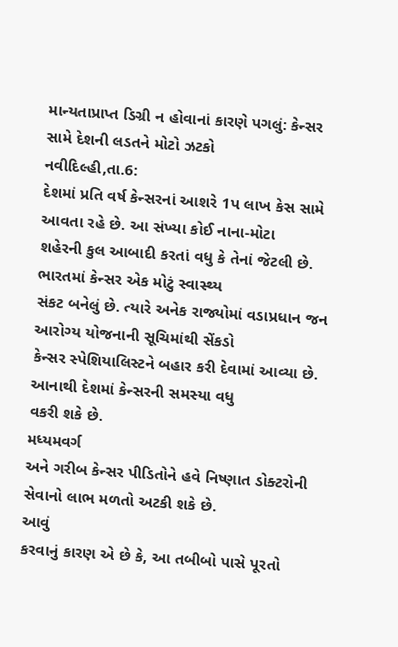માન્યતાપ્રાપ્ત ડિગ્રી ન હોવાનાં કારણે પગલું: કેન્સર સામે દેશની લડતને મોટો ઝટકો
નવીદિલ્હી,તા.6:
દેશમાં પ્રતિ વર્ષ કેન્સરનાં આશરે 1પ લાખ કેસ સામે આવતા રહે છે. આ સંખ્યા કોઈ નાના-મોટા
શહેરની કુલ આબાદી કરતાં વધુ કે તેનાં જેટલી છે. ભારતમાં કેન્સર એક મોટું સ્વાસ્થ્ય
સંકટ બનેલું છે. ત્યારે અનેક રાજ્યોમાં વડાપ્રધાન જન આરોગ્ય યોજનાની સૂચિમાંથી સેંકડો
કેન્સર સ્પેશિયાલિસ્ટને બહાર કરી દેવામાં આવ્યા છે. આનાથી દેશમાં કેન્સરની સમસ્યા વધુ
વકરી શકે છે.
મધ્યમવર્ગ
અને ગરીબ કેન્સર પીડિતોને હવે નિષ્ણાત ડોક્ટરોની સેવાનો લાભ મળતો અટકી શકે છે.
આવું
કરવાનું કારણ એ છે કે, આ તબીબો પાસે પૂરતો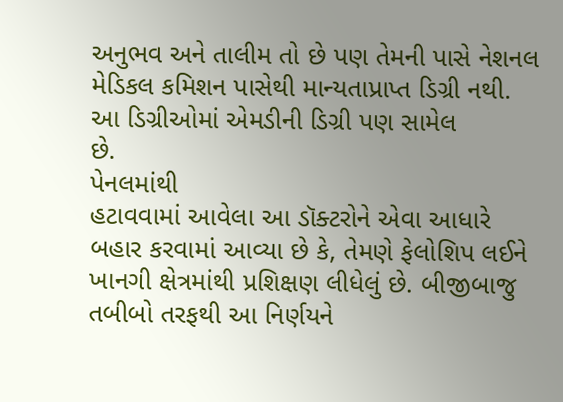અનુભવ અને તાલીમ તો છે પણ તેમની પાસે નેશનલ
મેડિકલ કમિશન પાસેથી માન્યતાપ્રાપ્ત ડિગ્રી નથી. આ ડિગ્રીઓમાં એમડીની ડિગ્રી પણ સામેલ
છે.
પેનલમાંથી
હટાવવામાં આવેલા આ ડૉક્ટરોને એવા આધારે બહાર કરવામાં આવ્યા છે કે, તેમણે ફેલોશિપ લઈને
ખાનગી ક્ષેત્રમાંથી પ્રશિક્ષણ લીધેલું છે. બીજીબાજુ તબીબો તરફથી આ નિર્ણયને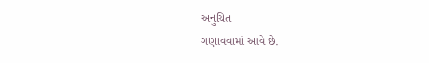અનુચિત
ગણાવવામાં આવે છે.